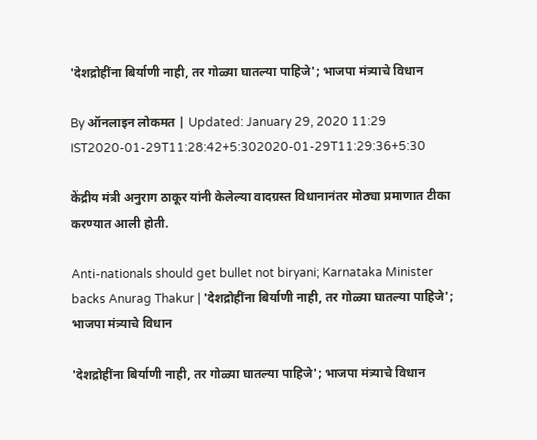'देशद्रोहींना बिर्याणी नाही, तर गोळ्या घातल्या पाहिजे'; भाजपा मंत्र्याचे विधान

By ऑनलाइन लोकमत | Updated: January 29, 2020 11:29 IST2020-01-29T11:28:42+5:302020-01-29T11:29:36+5:30

केंद्रीय मंत्री अनुराग ठाकूर यांनी केलेल्या वादग्रस्त विधानानंतर मोठ्या प्रमाणात टीका करण्यात आली होती.

Anti-nationals should get bullet not biryani; Karnataka Minister backs Anurag Thakur | 'देशद्रोहींना बिर्याणी नाही, तर गोळ्या घातल्या पाहिजे'; भाजपा मंत्र्याचे विधान

'देशद्रोहींना बिर्याणी नाही, तर गोळ्या घातल्या पाहिजे'; भाजपा मंत्र्याचे विधान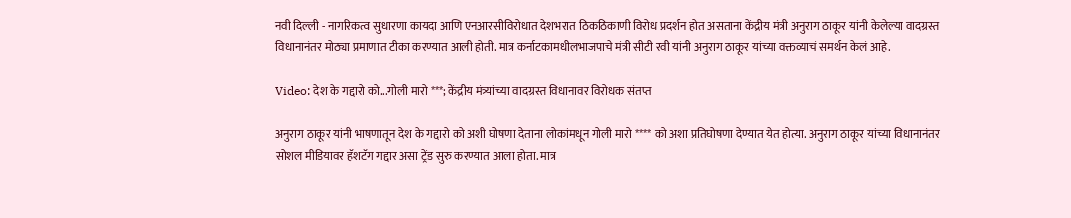नवी दिल्ली - नागरिकत्व सुधारणा कायदा आणि एनआरसीविरोधात देशभरात ठिकठिकाणी विरोध प्रदर्शन होत असताना केंद्रीय मंत्री अनुराग ठाकूर यांनी केलेल्या वादग्रस्त विधानानंतर मोठ्या प्रमाणात टीका करण्यात आली होती. मात्र कर्नाटकामधीलभाजपाचे मंत्री सीटी रवी यांनी अनुराग ठाकूर यांच्या वक्तव्याचं समर्थन केलं आहे.

Video: देश के गद्दारो को...गोली मारो ***; केंद्रीय मंत्र्यांच्या वादग्रस्त विधानावर विरोधक संतप्त

अनुराग ठाकूर यांनी भाषणातून देश के गद्दारो को अशी घोषणा देताना लोकांमधून गोली मारो **** को अशा प्रतिघोषणा देण्यात येत होत्या. अनुराग ठाकूर यांच्या विधानानंतर सोशल मीडियावर हॅशटॅग गद्दार असा ट्रेंड सुरु करण्यात आला होता. मात्र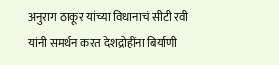अनुराग ठाकूर यांच्या विधानाचं सीटी रवी यांनी समर्थन करत देशद्रोहींना बिर्याणी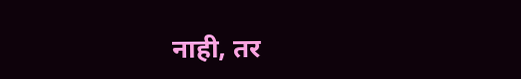नाही, तर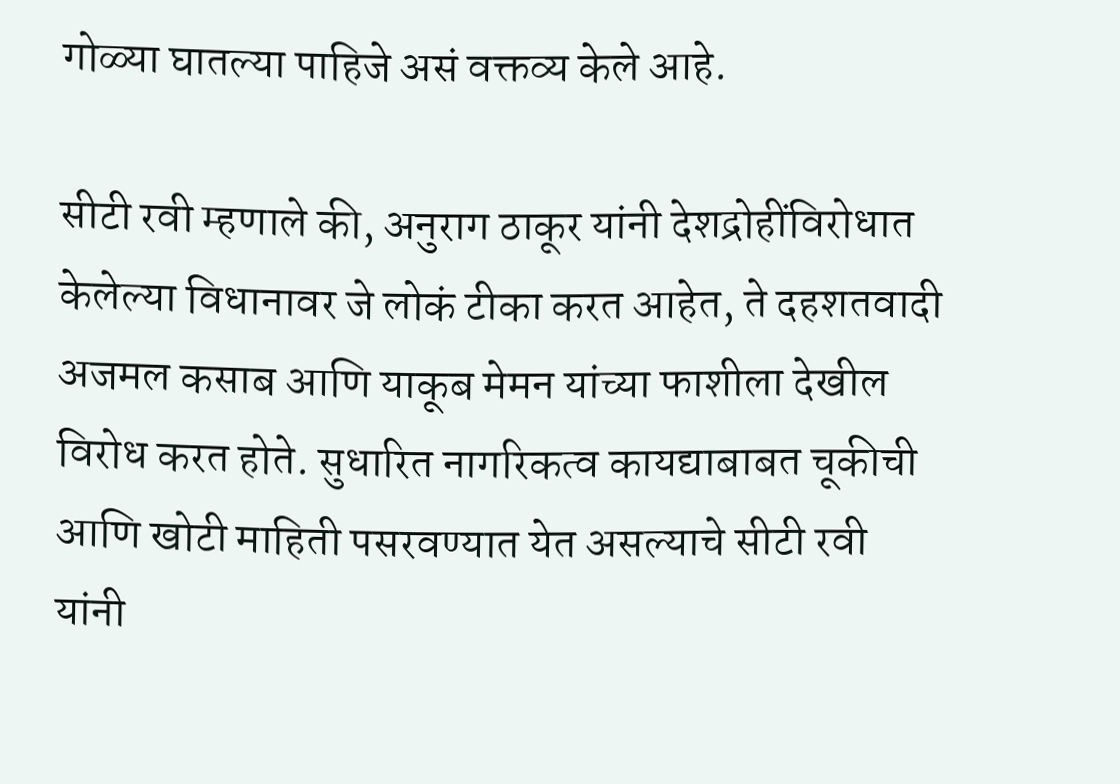गोळ्या घातल्या पाहिजे असं वक्तव्य केले आहे.

सीटी रवी म्हणाले की, अनुराग ठाकूर यांनी देशद्रोहींविरोधात केलेल्या विधानावर जे लोकं टीका करत आहेत, ते दहशतवादी अजमल कसाब आणि याकूब मेमन यांच्या फाशीला देखील विरोध करत होते. सुधारित नागरिकत्व कायद्याबाबत चूकीची आणि खोटी माहिती पसरवण्यात येत असल्याचे सीटी रवी यांनी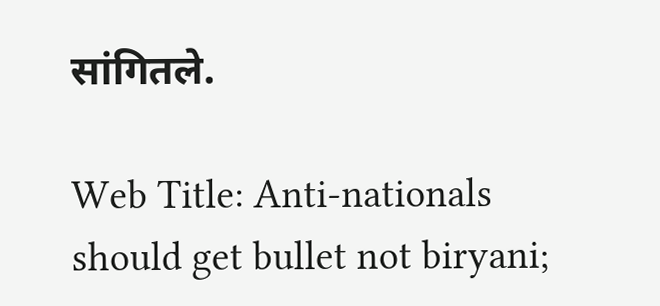सांगितले.

Web Title: Anti-nationals should get bullet not biryani;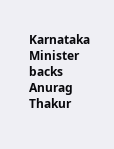Karnataka Minister backs Anurag Thakur